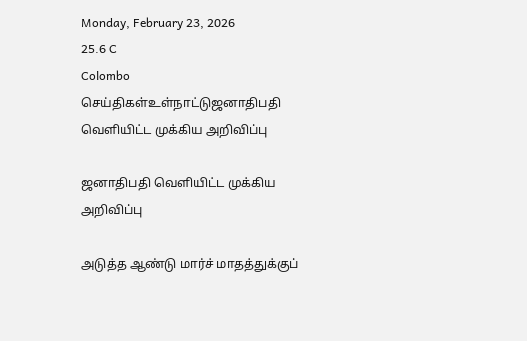Monday, February 23, 2026
25.6 C
Colombo
செய்திகள்உள்நாட்டுஜனாதிபதி வெளியிட்ட முக்கிய அறிவிப்பு

ஜனாதிபதி வெளியிட்ட முக்கிய அறிவிப்பு

அடுத்த ஆண்டு மார்ச் மாதத்துக்குப்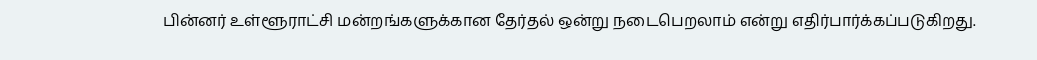பின்னர் உள்ளூராட்சி மன்றங்களுக்கான தேர்தல் ஒன்று நடைபெறலாம் என்று எதிர்பார்க்கப்படுகிறது.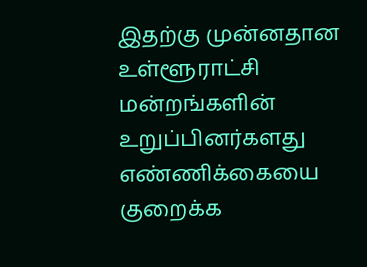இதற்கு முன்னதான உள்ளூராட்சி மன்றங்களின் உறுப்பினர்களது எண்ணிக்கையை குறைக்க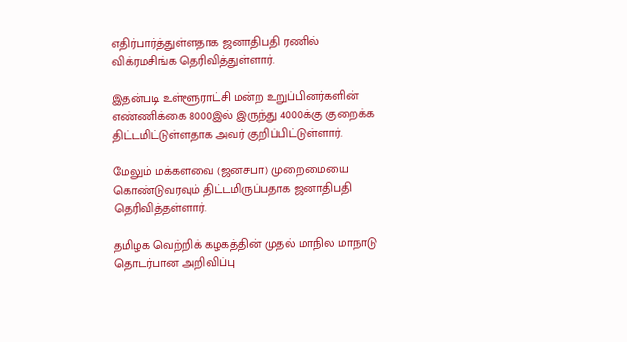எதிர்பார்த்துள்ளதாக ஜனாதிபதி ரணில் விக்ரமசிங்க தெரிவித்துள்ளார்.

இதன்படி உள்ளூராட்சி மன்ற உறுப்பினர்களின் எண்ணிக்கை 8000இல் இருந்து 4000க்கு குறைக்க திட்டமிட்டுள்ளதாக அவர் குறிப்பிட்டுள்ளார்.

மேலும் மக்களவை (ஜனசபா) முறைமையை கொண்டுவரவும் திட்டமிருப்பதாக ஜனாதிபதி தெரிவித்தள்ளார்.

தமிழக வெற்றிக் கழகத்தின் முதல் மாநில மாநாடு தொடர்பான அறிவிப்பு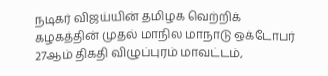நடிகர் விஜய்யின் தமிழக வெற்றிக் கழகத்தின் முதல் மாநில மாநாடு ஒக்டோபர் 27ஆம் திகதி விழுப்புரம் மாவட்டம்,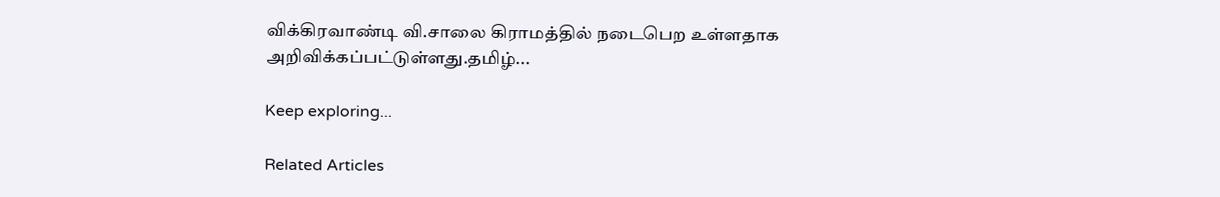விக்கிரவாண்டி வி.சாலை கிராமத்தில் நடைபெற உள்ளதாக அறிவிக்கப்பட்டுள்ளது.தமிழ்...

Keep exploring...

Related Articles